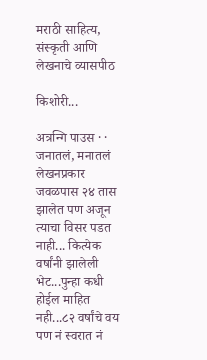मराठी साहित्य, संस्कृती आणि लेखनाचे व्यासपीठ

किशोरी...

अत्रन्गि पाउस · · जनातलं, मनातलं
लेखनप्रकार
जवळपास २४ तास झालेत पण अजून त्याचा विसर पडत नाही... कित्येक वर्षांनी झालेली भेट...पुन्हा कधी होईल माहित नही...८२ वर्षांचे वय पण नं स्वरात नं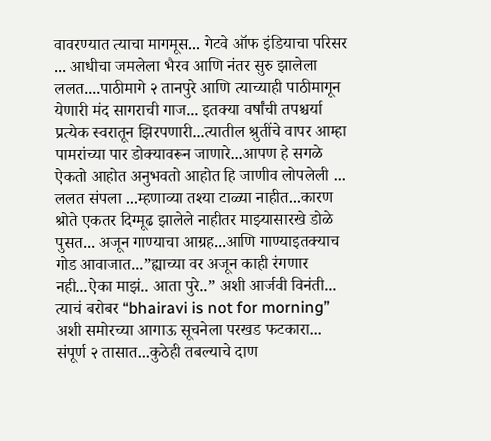वावरण्यात त्याचा मागमूस... गेटवे ऑफ इंडियाचा परिसर ... आधीचा जमलेला भैरव आणि नंतर सुरु झालेला ललत....पाठीमागे २ तानपुरे आणि त्याच्याही पाठीमागून येणारी मंद सागराची गाज... इतक्या वर्षांची तपश्चर्या प्रत्येक स्वरातून झिरपणारी...त्यातील श्रुतींचे वापर आम्हा पामरांच्या पार डोक्यावरून जाणारे...आपण हे सगळे ऐकतो आहोत अनुभवतो आहोत हि जाणीव लोपलेली ... ललत संपला ...म्हणाव्या तश्या टाळ्या नाहीत...कारण श्रोते एकतर दिग्मूढ झालेले नाहीतर माझ्यासारखे डोळे पुसत... अजून गाण्याचा आग्रह...आणि गाण्याइतक्याच गोड आवाजात...”ह्याच्या वर अजून काही रंगणार नही...ऐका माझं.. आता पुरे..” अशी आर्जवी विनंती... त्याचं बरोबर “bhairavi is not for morning” अशी समोरच्या आगाऊ सूचनेला परखड फटकारा... संपूर्ण २ तासात...कुठेही तबल्याचे दाण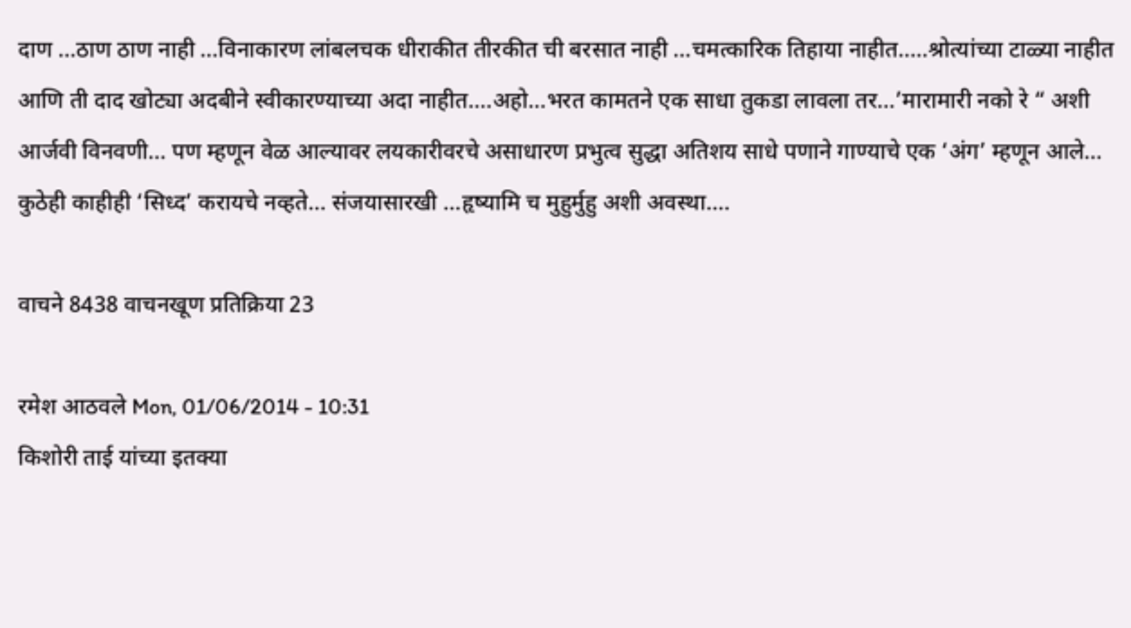दाण ...ठाण ठाण नाही ...विनाकारण लांबलचक धीराकीत तीरकीत ची बरसात नाही ...चमत्कारिक तिहाया नाहीत.....श्रोत्यांच्या टाळ्या नाहीत आणि ती दाद खोट्या अदबीने स्वीकारण्याच्या अदा नाहीत....अहो...भरत कामतने एक साधा तुकडा लावला तर...’मारामारी नको रे “ अशी आर्जवी विनवणी... पण म्हणून वेळ आल्यावर लयकारीवरचे असाधारण प्रभुत्व सुद्धा अतिशय साधे पणाने गाण्याचे एक ‘अंग’ म्हणून आले... कुठेही काहीही ‘सिध्द’ करायचे नव्हते... संजयासारखी ...हृष्यामि च मुहुर्मुहु अशी अवस्था....

वाचने 8438 वाचनखूण प्रतिक्रिया 23

रमेश आठवले Mon, 01/06/2014 - 10:31
किशोरी ताई यांच्या इतक्या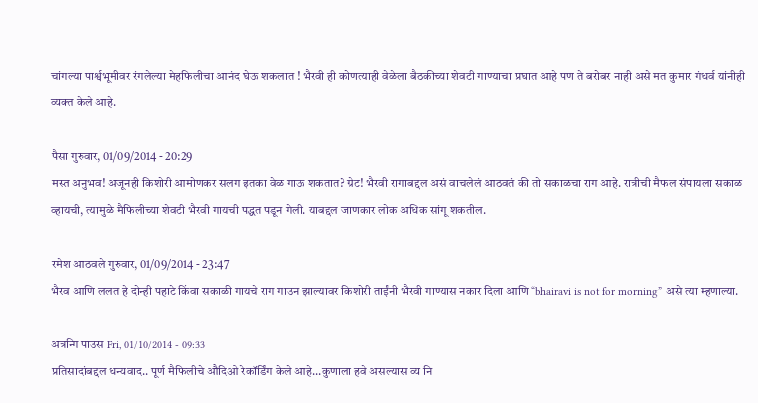चांगल्या पार्श्वभूमीवर रंगलेल्या मेहफिलीचा आनंद घेऊ शकलात ! भैरवी ही कोणत्याही वेळेला बैठकीच्या शेवटी गाण्याचा प्रघात आहे पण ते बरोबर नाही असे मत कुमार गंधर्व यांनीही व्यक्त केले आहे.

पैसा गुरुवार, 01/09/2014 - 20:29
मस्त अनुभव! अजूनही किशोरी आमोणकर सलग इतका वेळ गाऊ शकतात? ग्रेट! भैरवी रागाबद्दल असं वाचलेलं आठवतं की तो सकाळचा राग आहे. रात्रीची मैफल संपायला सकाळ व्हायची, त्यामुळे मैफिलीच्या शेवटी भैरवी गायची पद्धत पडून गेली. याबद्दल जाणकार लोक अधिक सांगू शकतील.

रमेश आठवले गुरुवार, 01/09/2014 - 23:47
भैरव आणि ललत हे दोन्ही पहाटे किंवा सकाळी गायचे राग गाउन झाल्यावर किशोरी ताईंनी भैरवी गाण्यास नकार दिला आणि “bhairavi is not for morning” असे त्या म्हणाल्या.

अत्रन्गि पाउस Fri, 01/10/2014 - 09:33
प्रतिसादांबद्दल धन्यवाद.. पूर्ण मैफिलीचे औदिओ रेकॉर्डिंग केले आहे...कुणाला हवे असल्यास व्य नि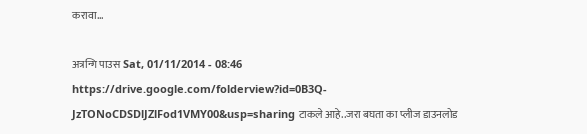करावा...

अत्रन्गि पाउस Sat, 01/11/2014 - 08:46
https://drive.google.com/folderview?id=0B3Q-JzTONoCDSDlJZlFod1VMY00&usp=sharing टाकले आहे..जरा बघता का प्लीज डाउनलोड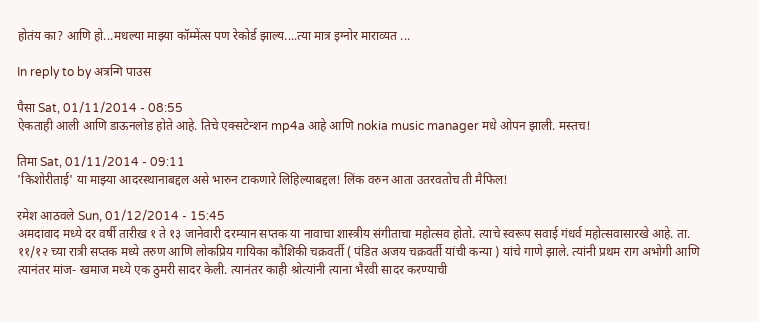होतंय का? आणि हो...मधल्या माझ्या कॉम्मेंत्स पण रेकोर्ड झाल्य....त्या मात्र इग्नोर माराव्यत ...

In reply to by अत्रन्गि पाउस

पैसा Sat, 01/11/2014 - 08:55
ऐकताही आली आणि डाऊनलोड होते आहे. तिचे एक्सटेन्शन mp4a आहे आणि nokia music manager मधे ओपन झाली. मस्तच!

तिमा Sat, 01/11/2014 - 09:11
'किशोरीताई' या माझ्या आदरस्थानाबद्दल असे भारुन टाकणारे लिहिल्याबद्दल! लिंक वरुन आता उतरवतोच ती मैफिल!

रमेश आठवले Sun, 01/12/2014 - 15:45
अमदावाद मध्ये दर वर्षी तारीख १ ते १३ जानेवारी दरम्यान सप्तक या नावाचा शास्त्रीय संगीताचा महोत्सव होतो. त्याचे स्वरूप सवाई गंधर्व महोत्सवासारखे आहे. ता. ११/१२ च्या रात्री सप्तक मध्ये तरुण आणि लोकप्रिय गायिका कौशिकी चक्रवर्ती ( पंडित अजय चक्रवर्ती यांची कन्या ) यांचे गाणे झाले. त्यांनी प्रथम राग अभोगी आणि त्यानंतर मांज- खमाज मध्ये एक ठुमरी सादर केली. त्यानंतर काही श्रोत्यांनी त्याना भैरवी सादर करण्याची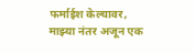फर्माईश केल्यावर, माझ्या नंतर अजून एक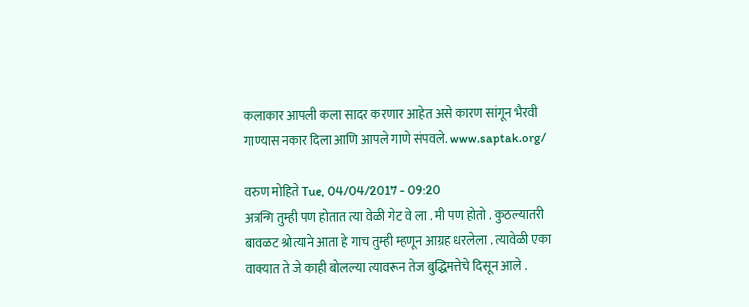कलाकार आपली कला सादर करणार आहेत असे कारण सांगून भैरवी गाण्यास नकार दिला आणि आपले गाणे संपवले. www.saptak.org/

वरुण मोहिते Tue, 04/04/2017 - 09:20
अत्रन्गि तुम्ही पण होतात त्या वेळी गेट वे ला . मी पण होतो . कुठल्यातरी बावळट श्रोत्याने आता हे गाच तुम्ही म्हणून आग्रह धरलेला . त्यावेळी एका वाक्यात ते जे काही बोलल्या त्यावरून तेज बुद्धिमत्तेचे दिसून आले .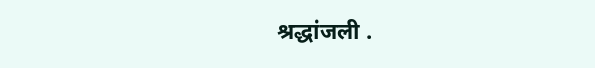श्रद्धांजली .